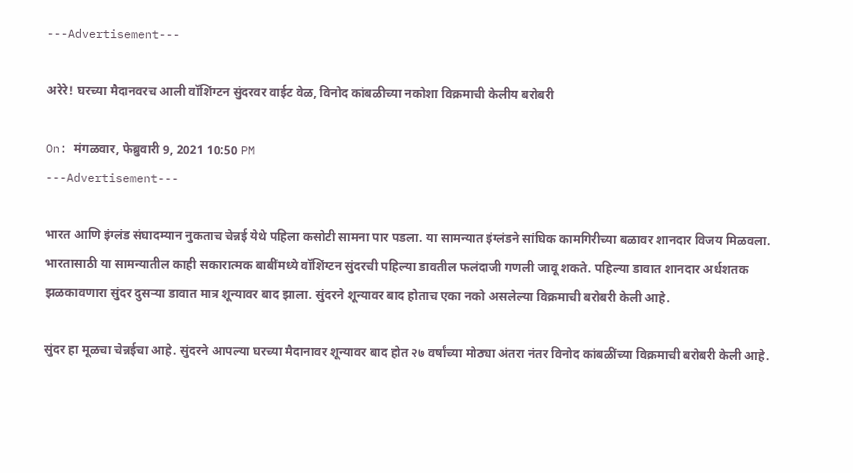---Advertisement---

अरेरे! घरच्या मैदानवरच आली वॉशिंग्टन सुंदरवर वाईट वेळ, विनोद कांबळीच्या नकोशा विक्रमाची केलीय बरोबरी

On: मंगळवार, फेब्रुवारी 9, 2021 10:50 PM
---Advertisement---

भारत आणि इंग्लंड संघादम्यान नुकताच चेन्नई येथे पहिला कसोटी सामना पार पडला. या सामन्यात इंग्लंडने सांघिक कामगिरीच्या बळावर शानदार विजय मिळवला. भारतासाठी या सामन्यातील काही सकारात्मक बाबींमध्ये वॉशिंग्टन सुंदरची पहिल्या डावतील फलंदाजी गणली जावू शकते. पहिल्या डावात शानदार अर्धशतक झळकावणारा सुंदर दुसऱ्या डावात मात्र शून्यावर बाद झाला. सुंदरने शून्यावर बाद होताच एका नको असलेल्या विक्रमाची बरोबरी केली आहे.

सुंदर हा मूळचा चेन्नईचा आहे. सुंदरने आपल्या घरच्या मैदानावर शून्यावर बाद होत २७ वर्षांच्या मोठ्या अंतरा नंतर विनोद कांबळींच्या विक्रमाची बरोबरी केली आहे.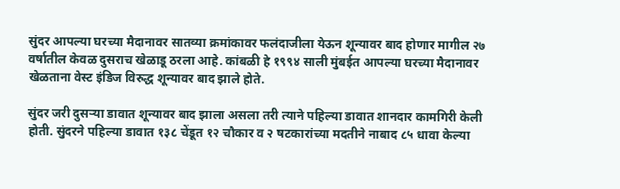सुंदर आपल्या घरच्या मैदानावर सातव्या क्रमांकावर फलंदाजीला येऊन शून्यावर बाद होणार मागील २७ वर्षातील केवळ दुसराच खेळाडू ठरला आहे. कांबळी हे १९९४ साली मुंबईत आपल्या घरच्या मैदानावर खेळताना वेस्ट इंडिज विरुद्ध शून्यावर बाद झाले होते.

सुंदर जरी दुसऱ्या डावात शून्यावर बाद झाला असला तरी त्याने पहिल्या डावात शानदार कामगिरी केली होती. सुंदरने पहिल्या डावात १३८ चेंडूत १२ चौकार व २ षटकारांच्या मदतीने नाबाद ८५ धावा केल्या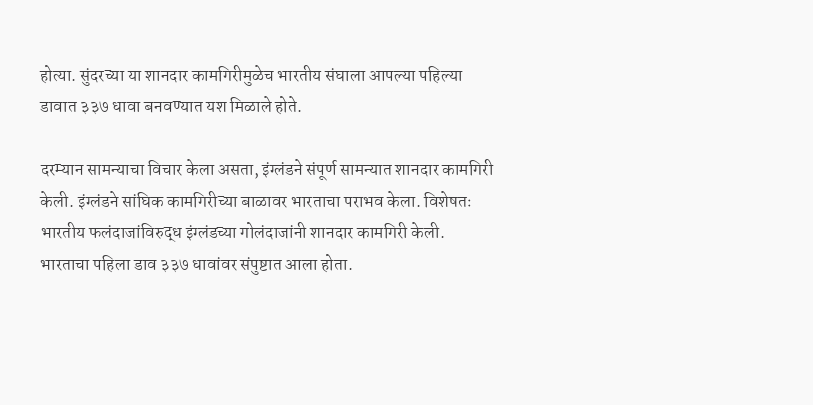होत्या. सुंदरच्या या शानदार कामगिरीमुळेच भारतीय संघाला आपल्या पहिल्या डावात ३३७ धावा बनवण्यात यश मिळाले होते.

दरम्यान सामन्याचा विचार केला असता, इंग्लंडने संपूर्ण सामन्यात शानदार कामगिरी केली. इंग्लंडने सांघिक कामगिरीच्या बाळावर भारताचा पराभव केला. विशेषतः भारतीय फलंदाजांविरुद्ध इंग्लंडच्या गोलंदाजांनी शानदार कामगिरी केली. भारताचा पहिला डाव ३३७ धावांवर संपुष्टात आला होता.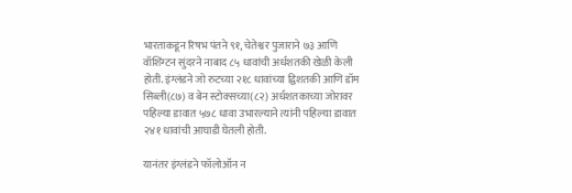भारताकडून रिषभ पंतने ९१, चेतेश्वर पुजाराने ७३ आणि वॉशिंग्टन सुंदरने नाबाद ८५ धावांची अर्धशतकी खेळी केली होती. इंग्लंडने जो रुटच्या २१८ धावांच्या द्विशतकी आणि डॉम सिब्ली(८७) व बेन स्टोक्सच्या(८२) अर्धशतकाच्या जोरावर पहिल्या डावात ५७८ धावा उभारल्याने त्यांनी पहिल्या डावात २४१ धावांची आघाडी घेतली होती.

यानंतर इंग्लंडने फॉलोऑन न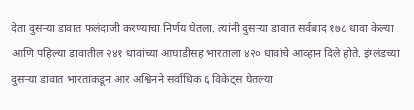देता दुसऱ्या डावात फलंदाजी करण्याचा निर्णय घेतला. त्यांनी दुसऱ्या डावात सर्वबाद १७८ धावा केल्या आणि पहिल्या डावातील २४१ धावांच्या आघाडीसह भारताला ४२० धावांचे आव्हान दिले होते. इंग्लंडच्या दुसऱ्या डावात भारताकडून आर अश्विनने सर्वाधिक ६ विकेट्स घेतल्या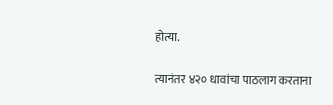होत्या.

त्यानंतर ४२० धावांचा पाठलाग करताना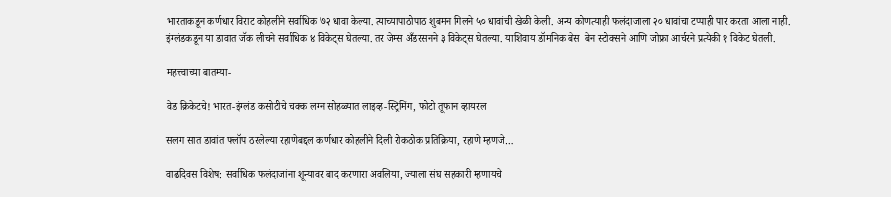भारताकडून कर्णधार विराट कोहलीने सर्वाधिक ७२ धावा केल्या. त्याच्यापाठोपाठ शुबमन गिलने ५० धावांची खेळी केली. अन्य कोणत्याही फलंदाजाला २० धावांचा टप्पाही पार करता आला नाही. इंग्लंडकडून या डावात जॅक लीचने सर्वाधिक ४ विकेट्स घेतल्या. तर जेम्स अँडरसनने ३ विकेट्स घेतल्या. याशिवाय डॉमनिक बेस  बेन स्टोक्सने आणि जोफ्रा आर्चरने प्रत्येकी १ विकेट घेतली.

महत्त्वाच्या बातम्या-

वेड क्रिकेटचे! भारत-इंग्लंड कसोटीचे चक्क लग्न सोहळ्यात लाइव्ह-स्ट्रिमिंग, फोटो तूफान व्हायरल

सलग सात डावांत फ्लॉप ठरलेल्या रहाणेबद्दल कर्णधार कोहलीने दिली रोकठोक प्रतिक्रिया, रहाणे म्हणजे…

वाढदिवस विशेष: सर्वाधिक फलंदाजांना शून्यावर बाद करणारा अवलिया, ज्याला संघ सहकारी म्हणायचे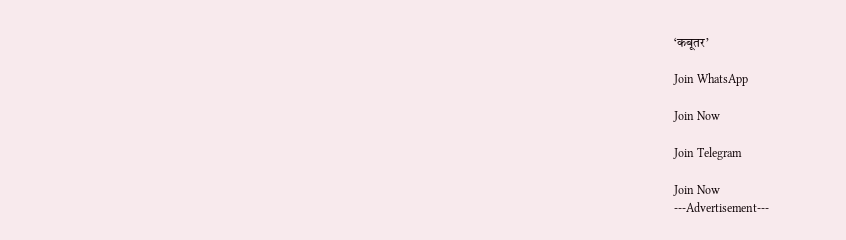‘कबूतर’

Join WhatsApp

Join Now

Join Telegram

Join Now
---Advertisement---